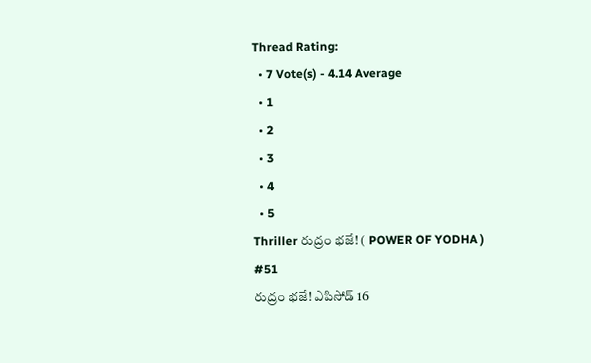Thread Rating:
  • 7 Vote(s) - 4.14 Average
  • 1
  • 2
  • 3
  • 4
  • 5
Thriller రుద్రం భజే! ( POWER OF YODHA )
#51
రుద్రం భజే! ఎపిసోడ్ 16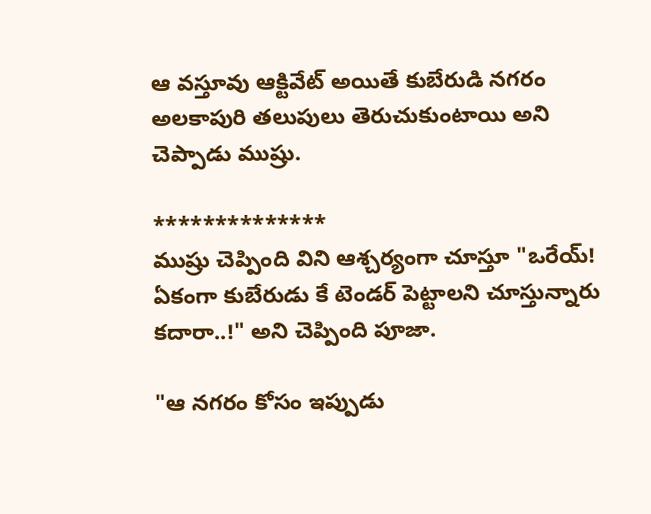ఆ వస్తూవు ఆక్టివేట్ అయితే కుబేరుడి నగరం అలకాపురి తలుపులు తెరుచుకుంటాయి అని చెప్పాడు ముష్రు.

**************
ముష్రు చెప్పింది విని ఆశ్చర్యంగా చూస్తూ "ఒరేయ్! ఏకంగా కుబేరుడు కే టెండర్ పెట్టాలని చూస్తున్నారు కదారా..!" అని చెప్పింది పూజా.

"ఆ నగరం కోసం ఇప్పుడు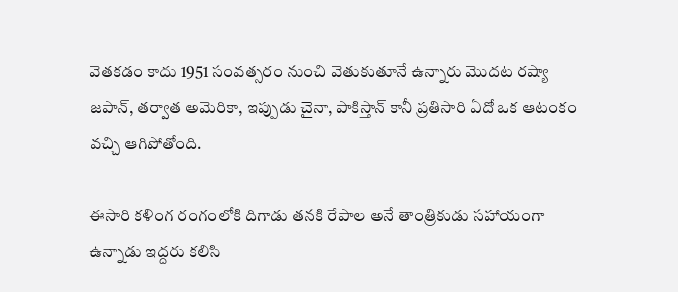వెతకడం కాదు 1951 సంవత్సరం నుంచి వెతుకుతూనే ఉన్నారు మొదట రష్యా జపాన్, తర్వాత అమెరికా, ఇప్పుడు చైనా, పాకిస్తాన్ కానీ ప్రతిసారి ఏదో ఒక ఆటంకం వచ్చి ఆగిపోతోంది.

ఈసారి కళింగ రంగంలోకి దిగాడు తనకి రేపాల అనే తాంత్రికుడు సహాయంగా ఉన్నాడు ఇద్దరు కలిసి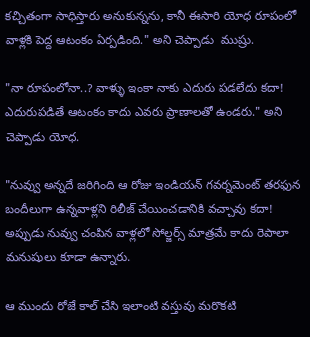కచ్చితంగా సాధిస్తారు అనుకున్నను, కానీ ఈసారి యోధ రూపంలో వాళ్లకి పెద్ద ఆటంకం ఏర్పడింది." అని చెప్పాడు  ముష్రు.

"నా రూపంలోనా..? వాళ్ళు ఇంకా నాకు ఎదురు పడలేదు కదా! ఎదురుపడితే ఆటంకం కాదు ఎవరు ప్రాణాలతో ఉండరు." అని చెప్పాడు యోధ.

"నువ్వు అన్నదే జరిగింది ఆ రోజు ఇండియన్ గవర్నమెంట్ తరఫున బందీలుగా ఉన్నవాళ్లని రిలీజ్ చేయించడానికి వచ్చావు కదా! అప్పుడు నువ్వు చంపిన వాళ్లలో సోల్జర్స్ మాత్రమే కాదు రెపాలా మనుషులు కూడా ఉన్నారు.

ఆ ముందు రోజే కాల్ చేసి ఇలాంటి వస్తువు మరొకటి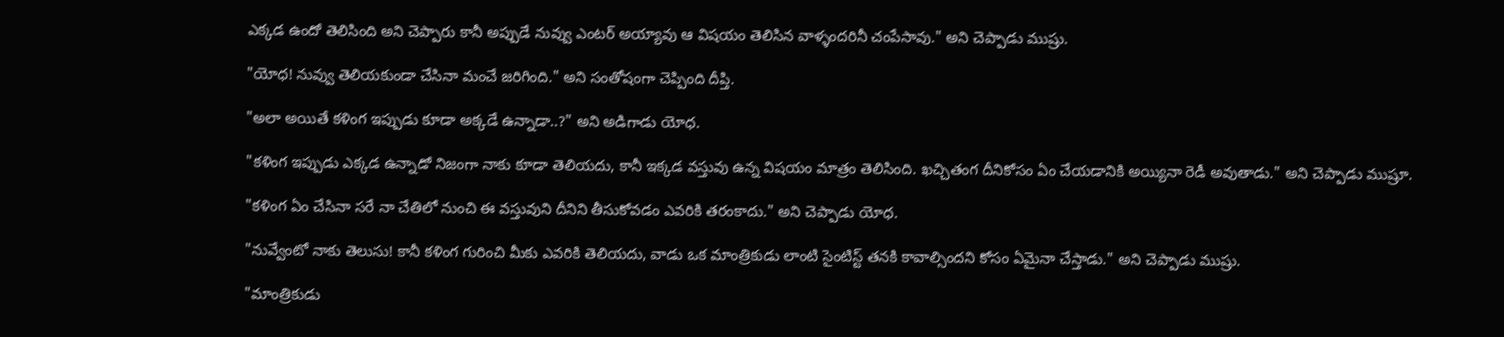ఎక్కడ ఉందో తెలిసింది అని చెప్పారు కానీ అప్పుడే నువ్వు ఎంటర్ అయ్యావు ఆ విషయం తెలిసిన వాళ్ళందరినీ చంపేసావు." అని చెప్పాడు ముష్రు.

"యోధ! నువ్వు తెలియకుండా చేసినా మంచే జరిగింది." అని సంతోషంగా చెప్పింది దీప్తి.

"అలా అయితే కళింగ ఇప్పుడు కూడా అక్కడే ఉన్నాడా..?" అని అడిగాడు యోధ.

"కళింగ ఇప్పుడు ఎక్కడ ఉన్నాడో నిజంగా నాకు కూడా తెలియదు, కానీ ఇక్కడ వస్తువు ఉన్న విషయం మాత్రం తెలిసింది. ఖచ్చితంగ దీనికోసం ఏం చేయడానికి అయ్యినా రెడీ అవుతాడు." అని చెప్పాడు ముష్రూ.

"కళింగ ఏం చేసినా సరే నా చేతిలో నుంచి ఈ వస్తువుని దీనిని తీసుకోవడం ఎవరికి తరంకాదు." అని చెప్పాడు యోధ.

"నువ్వేంటో నాకు తెలుసు! కానీ కళింగ గురించి మీకు ఎవరికి తెలియదు, వాడు ఒక మాంత్రికుడు లాంటి సైంటిస్ట్ తనకి కావాల్సిందని కోసం ఏమైనా చేస్తాడు." అని చెప్పాడు ముష్రు.

"మాంత్రికుడు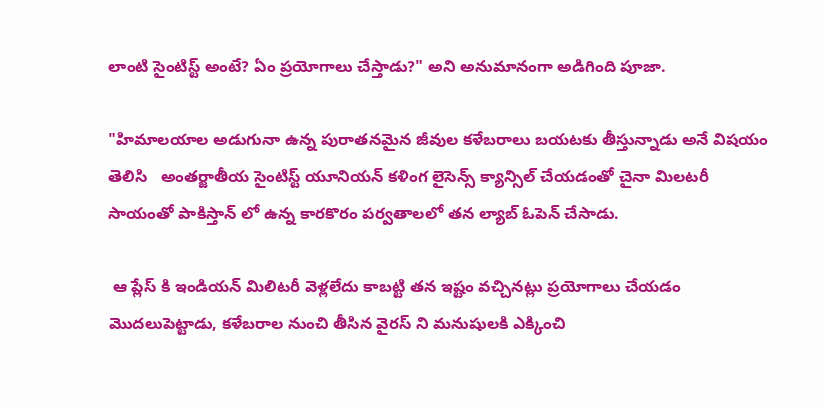లాంటి సైంటిస్ట్ అంటే? ఏం ప్రయోగాలు చేస్తాడు?" అని అనుమానంగా అడిగింది పూజా.

"హిమాలయాల అడుగునా ఉన్న పురాతనమైన జీవుల కళేబరాలు బయటకు తీస్తున్నాడు అనే విషయం తెలిసి   అంతర్జాతీయ సైంటిస్ట్ యూనియన్ కళింగ లైసెన్స్ క్యాన్సిల్ చేయడంతో చైనా మిలటరీ సాయంతో పాకిస్తాన్ లో ఉన్న కారకొరం పర్వతాలలో తన ల్యాబ్ ఓపెన్ చేసాడు.

 ఆ ప్లేస్ కి ఇండియన్ మిలిటరీ వెళ్లలేదు కాబట్టి తన ఇష్టం వచ్చినట్లు ప్రయోగాలు చేయడం మొదలుపెట్టాడు, కళేబరాల నుంచి తీసిన వైరస్ ని మనుషులకి ఎక్కించి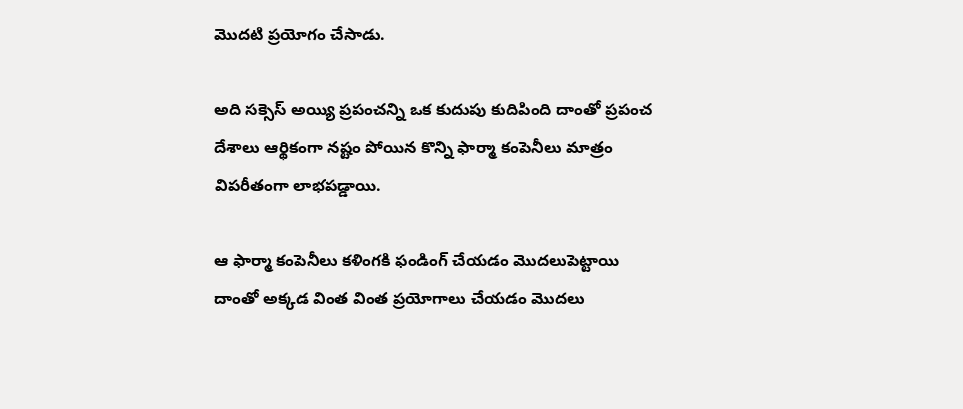మొదటి ప్రయోగం చేసాడు.

అది సక్సెస్ అయ్యి ప్రపంచన్ని ఒక కుదుపు కుదిపింది దాంతో ప్రపంచ దేశాలు ఆర్థికంగా నష్టం పోయిన కొన్ని ఫార్మా కంపెనీలు మాత్రం విపరీతంగా లాభపడ్డాయి.

ఆ ఫార్మా కంపెనీలు కళింగకి ఫండింగ్ చేయడం మొదలుపెట్టాయి దాంతో అక్కడ వింత వింత ప్రయోగాలు చేయడం మొదలు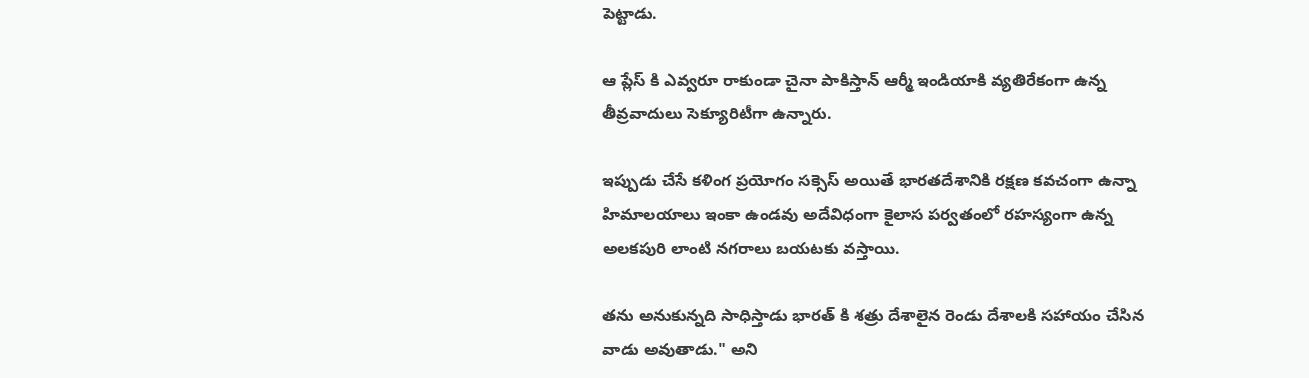పెట్టాడు.

ఆ ప్లేస్ కి ఎవ్వరూ రాకుండా చైనా పాకిస్తాన్ ఆర్మీ ఇండియాకి వ్యతిరేకంగా ఉన్న తీవ్రవాదులు సెక్యూరిటీగా ఉన్నారు.

ఇప్పుడు చేసే కళింగ ప్రయోగం సక్సెస్ అయితే భారతదేశానికి రక్షణ కవచంగా ఉన్నా హిమాలయాలు ఇంకా ఉండవు అదేవిధంగా కైలాస పర్వతంలో రహస్యంగా ఉన్న అలకపురి లాంటి నగరాలు బయటకు వస్తాయి.

తను అనుకున్నది సాధిస్తాడు భారత్ కి శత్రు దేశాలైన రెండు దేశాలకి సహాయం చేసిన వాడు అవుతాడు." అని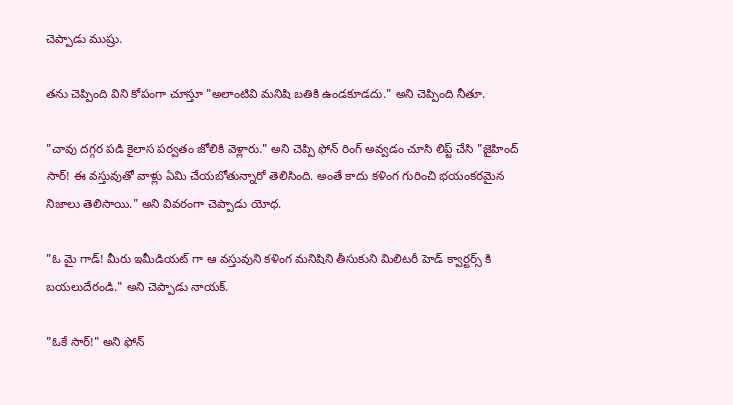చెప్పాడు ముష్రు.

తను చెప్పింది విని కోపంగా చూస్తూ "అలాంటివి మనిషి బతికి ఉండకూడదు." అని చెప్పింది నీతూ.

"చావు దగ్గర పడి కైలాస పర్వతం జోలికి వెళ్లారు." అని చెప్పి ఫోన్ రింగ్ అవ్వడం చూసి లిప్ట్ చేసి "జైహింద్ సార్! ఈ వస్తువుతో వాళ్లు ఏమి చేయబోతున్నారో తెలిసింది. అంతే కాదు కళింగ గురించి భయంకరమైన నిజాలు తెలిసాయి." అని వివరంగా చెప్పాడు యోధ.

"ఓ మై గాడ్! మీరు ఇమీడియట్ గా ఆ వస్తువుని కళింగ మనిషిని తీసుకుని మిలిటరీ హెడ్ క్వార్టర్స్ కి బయలుదేరండి." అని చెప్పాడు నాయక్.

"ఓకే సార్!" అని ఫోన్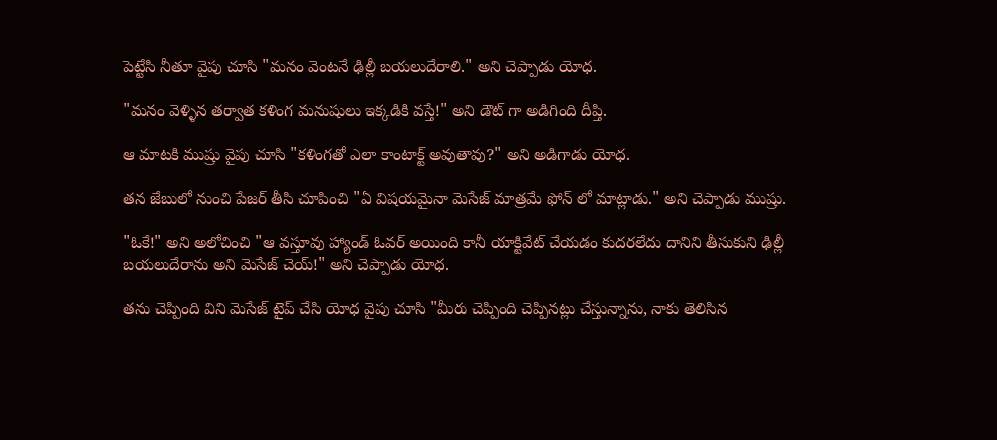పెట్టేసి నీతూ వైపు చూసి "మనం వెంటనే ఢిల్లీ బయలుదేరాలి." అని చెప్పాడు యోధ.

"మనం వెళ్ళిన తర్వాత కళింగ మనుషులు ఇక్కడికి వస్తే!" అని డౌట్ గా అడిగింది దీప్తి.

ఆ మాటకి ముష్రు వైపు చూసి "కళింగతో ఎలా కాంటాక్ట్ అవుతావు?" అని అడిగాడు యోధ.

తన జేబులో నుంచి పేజర్ తీసి చూపించి "ఏ విషయమైనా మెసేజ్ మాత్రమే ఫోన్ లో మాట్లాడు." అని చెప్పాడు ముష్రు.

"ఓకే!" అని అలోచించి "ఆ వస్తూవు హ్యాండ్ ఓవర్ అయింది కానీ యాక్టివేట్ చేయడం కుదరలేదు దానిని తీసుకుని ఢిల్లీ బయలుదేరాను అని మెసేజ్ చెయ్!" అని చెప్పాడు యోధ.

తను చెప్పింది విని మెసేజ్ టైప్ చేసి యోధ వైపు చూసి "మీరు చెప్పింది చెప్పినట్లు చేస్తున్నాను, నాకు తెలిసిన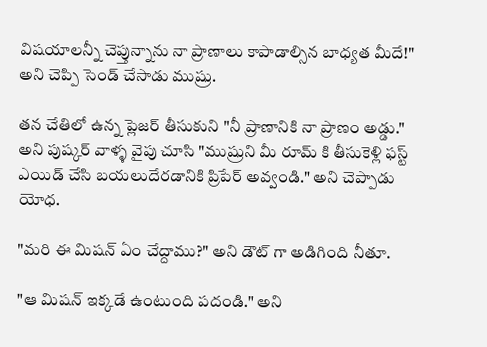విషయాలన్నీ చెప్తున్నాను నా ప్రాణాలు కాపాడాల్సిన బాధ్యత మీదే!" అని చెప్పి సెండ్ చేసాడు ముష్రు.

తన చేతిలో ఉన్న ప్లెజర్ తీసుకుని "నీ ప్రాణానికి నా ప్రాణం అడ్డు." అని పుష్కర్ వాళ్ళ వైపు చూసి "ముష్రుని మీ రూమ్ కి తీసుకెళ్లి ఫస్ట్ ఎయిడ్ చేసి బయలుదేరడానికి ప్రిపేర్ అవ్వండి." అని చెప్పాడు యోధ.

"మరి ఈ మిషన్ ఏం చేద్దాము?" అని డౌట్ గా అడిగింది నీతూ.

"ఆ మిషన్ ఇక్కడే ఉంటుంది పదండి." అని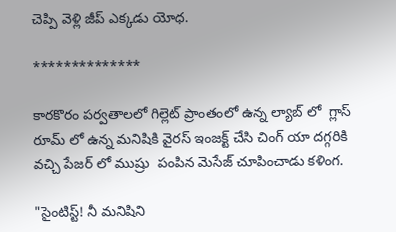చెప్పి వెళ్లి జీప్ ఎక్కడు యోధ.

**************

కారకొరం పర్వతాలలో గిల్లెట్ ప్రాంతంలో ఉన్న ల్యాబ్ లో  గ్లాస్ రూమ్ లో ఉన్న మనిషికి వైరస్ ఇంజక్ట్ చేసి చింగ్ యా దగ్గరికి వచ్చి పేజర్ లో ముష్రు  పంపిన మెసేజ్ చూపించాడు కళింగ.

"సైంటిస్ట్! నీ మనిషిని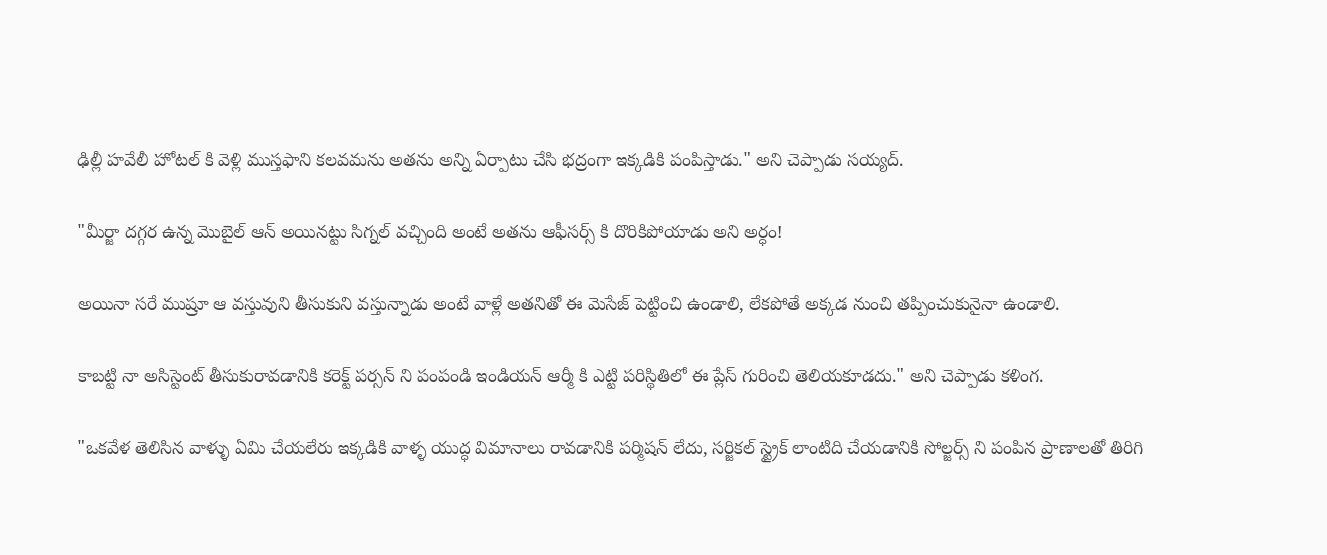ఢిల్లీ హవేలీ హోటల్ కి వెళ్లి ముస్తఫాని కలవమను అతను అన్ని ఏర్పాటు చేసి భద్రంగా ఇక్కడికి పంపిస్తాడు." అని చెప్పాడు సయ్యద్.

"మీర్జా దగ్గర ఉన్న మొబైల్ ఆన్ అయినట్టు సిగ్నల్ వచ్చింది అంటే అతను ఆఫీసర్స్ కి దొరికిపోయాడు అని అర్ధం!

అయినా సరే ముష్రూ ఆ వస్తువుని తీసుకుని వస్తున్నాడు అంటే వాళ్లే అతనితో ఈ మెసేజ్ పెట్టించి ఉండాలి, లేకపోతే అక్కడ నుంచి తప్పించుకునైనా ఉండాలి.

కాబట్టి నా అసిస్టెంట్ తీసుకురావడానికి కరెక్ట్ పర్సన్ ని పంపండి ఇండియన్ ఆర్మీ కి ఎట్టి పరిస్థితిలో ఈ ప్లేస్ గురించి తెలియకూడదు." అని చెప్పాడు కళింగ.

"ఒకవేళ తెలిసిన వాళ్ళు ఏమి చేయలేరు ఇక్కడికి వాళ్ళ యుద్ధ విమానాలు రావడానికి పర్మిషన్ లేదు, సర్జికల్ స్ట్రైక్ లాంటిది చేయడానికి సోల్జర్స్ ని పంపిన ప్రాణాలతో తిరిగి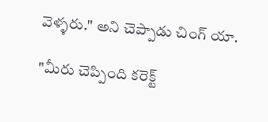వెళ్ళరు." అని చెప్పాడు చింగ్ యా.

"మీరు చెప్పింది కరెక్ట్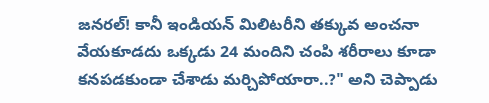జనరల్! కానీ ఇండియన్ మిలిటరీని తక్కువ అంచనా వేయకూడదు ఒక్కడు 24 మందిని చంపి శరీరాలు కూడా కనపడకుండా చేశాడు మర్చిపోయారా..?" అని చెప్పాడు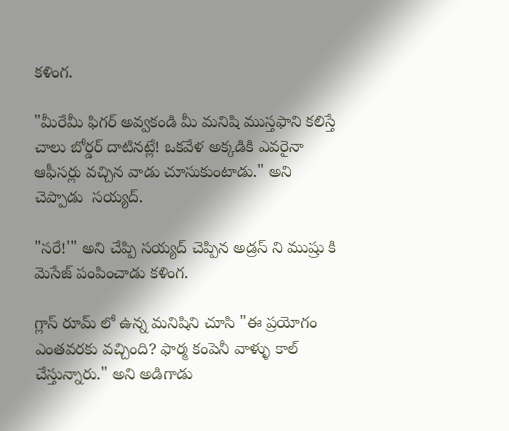కళింగ.

"మీరేమీ ఫిగర్ అవ్వకండి మీ మనిషి ముస్తఫాని కలిస్తే చాలు బోర్డర్ దాటినట్లే! ఒకవేళ అక్కడికి ఎవరైనా ఆఫీసర్లు వచ్చిన వాడు చూసుకుంటాడు." అని చెప్పాడు  సయ్యద్.

"సరే!'" అని చేప్పి సయ్యద్ చెప్పిన అడ్రస్ ని ముష్రు కి మెసేజ్ పంపించాడు కళింగ.

గ్లాస్ రూమ్ లో ఉన్న మనిషిని చూసి "ఈ ప్రయోగం ఎంతవరకు వచ్చింది? ఫార్మ కంపెనీ వాళ్ళు కాల్ చేస్తున్నారు." అని అడిగాడు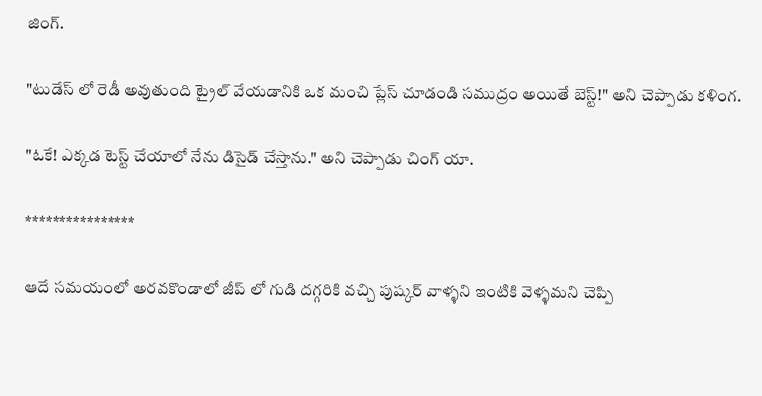జింగ్.

"టుడేస్ లో రెడీ అవుతుంది ట్రైల్ వేయడానికి ఒక మంచి ప్లేస్ చూడండి సముద్రం అయితే బెస్ట్!" అని చెప్పాడు కళింగ.

"ఓకే! ఎక్కడ టెస్ట్ చేయాలో నేను డిసైడ్ చేస్తాను." అని చెప్పాడు చింగ్ యా.

****************

ఆదే సమయంలో అరవకొండాలో జీప్ లో గుడి దగ్గరికి వచ్చి పుష్కర్ వాళ్ళని ఇంటికి వెళ్ళమని చెప్పి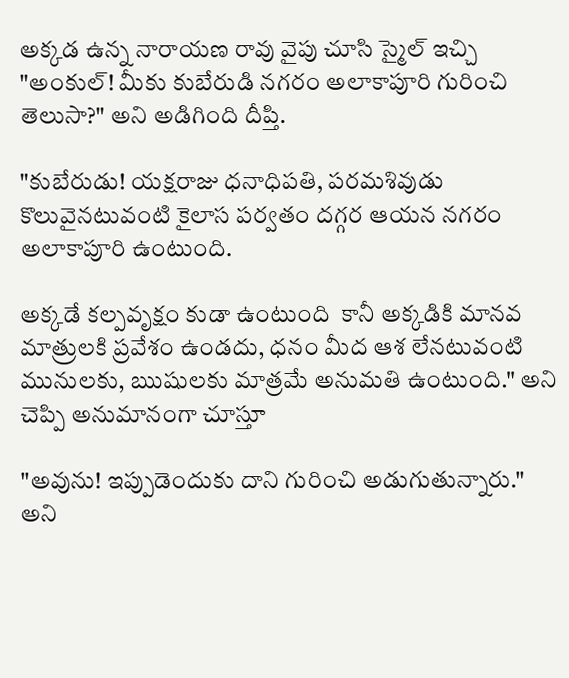అక్కడ ఉన్న నారాయణ రావు వైపు చూసి స్మైల్ ఇచ్చి "అంకుల్! మీకు కుబేరుడి నగరం అలాకాపూరి గురించి తెలుసా?" అని అడిగింది దీప్తి.

"కుబేరుడు! యక్షరాజు ధనాధిపతి, పరమశివుడు కొలువైనటువంటి కైలాస పర్వతం దగ్గర ఆయన నగరం అలాకాపూరి ఉంటుంది.

అక్కడే కల్పవృక్షం కుడా ఉంటుంది  కానీ అక్కడికి మానవ మాత్రులకి ప్రవేశం ఉండదు, ధనం మీద ఆశ లేనటువంటి మునులకు, ఋషులకు మాత్రమే అనుమతి ఉంటుంది." అని చెప్పి అనుమానంగా చూస్తూ

"అవును! ఇప్పుడెందుకు దాని గురించి అడుగుతున్నారు." అని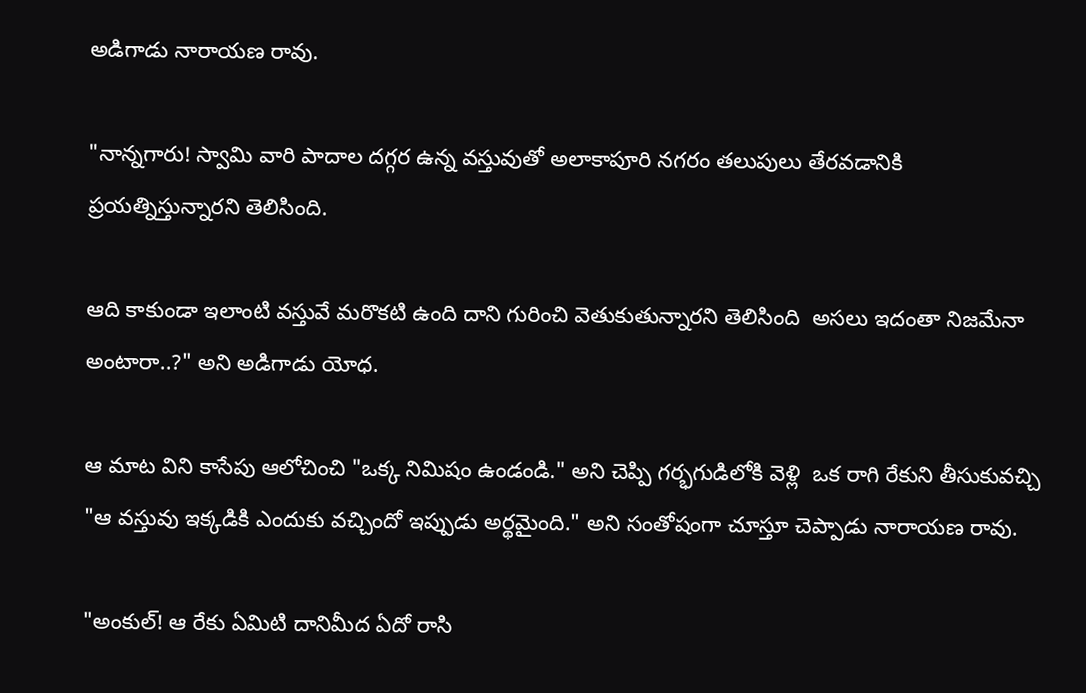అడిగాడు నారాయణ రావు.

"నాన్నగారు! స్వామి వారి పాదాల దగ్గర ఉన్న వస్తువుతో అలాకాపూరి నగరం తలుపులు తేరవడానికి ప్రయత్నిస్తున్నారని తెలిసింది.

ఆది కాకుండా ఇలాంటి వస్తువే మరొకటి ఉంది దాని గురించి వెతుకుతున్నారని తెలిసింది  అసలు ఇదంతా నిజమేనా అంటారా..?" అని అడిగాడు యోధ.

ఆ మాట విని కాసేపు ఆలోచించి "ఒక్క నిమిషం ఉండండి." అని చెప్పి గర్భగుడిలోకి వెళ్లి  ఒక రాగి రేకుని తీసుకువచ్చి
"ఆ వస్తువు ఇక్కడికి ఎందుకు వచ్చిందో ఇప్పుడు అర్థమైంది." అని సంతోషంగా చూస్తూ చెప్పాడు నారాయణ రావు.

"అంకుల్! ఆ రేకు ఏమిటి దానిమీద ఏదో రాసి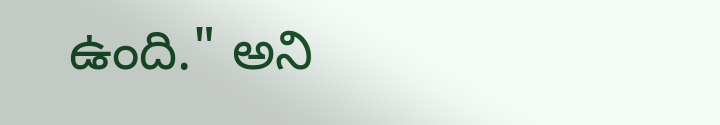ఉంది." అని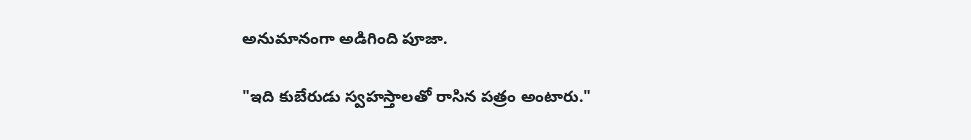అనుమానంగా అడిగింది పూజా.

"ఇది కుబేరుడు స్వహస్తాలతో రాసిన పత్రం అంటారు."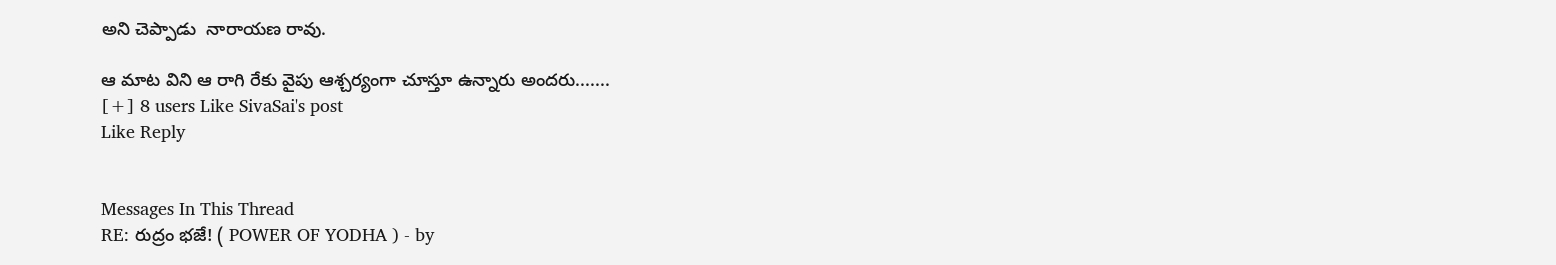అని చెప్పాడు  నారాయణ రావు.

ఆ మాట విని ఆ రాగి రేకు వైపు ఆశ్చర్యంగా చూస్తూ ఉన్నారు అందరు.......
[+] 8 users Like SivaSai's post
Like Reply


Messages In This Thread
RE: రుద్రం భజే! ( POWER OF YODHA ) - by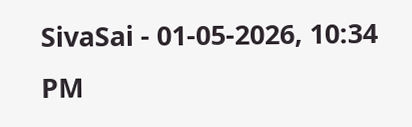SivaSai - 01-05-2026, 10:34 PM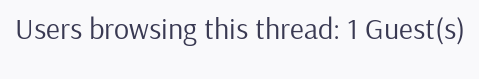Users browsing this thread: 1 Guest(s)